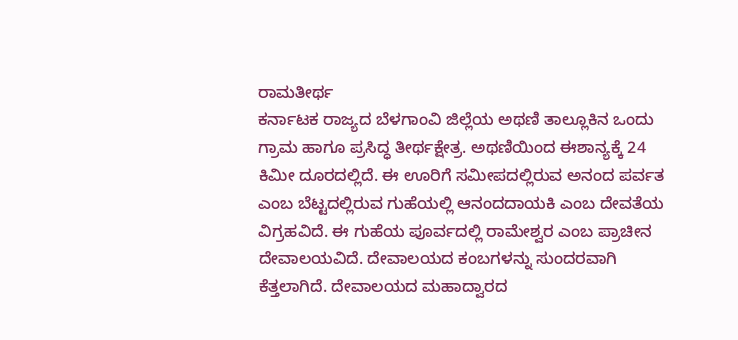ರಾಮತೀರ್ಥ
ಕರ್ನಾಟಕ ರಾಜ್ಯದ ಬೆಳಗಾಂವಿ ಜಿಲ್ಲೆಯ ಅಥಣಿ ತಾಲ್ಲೂಕಿನ ಒಂದು ಗ್ರಾಮ ಹಾಗೂ ಪ್ರಸಿದ್ಧ ತೀರ್ಥಕ್ಷೇತ್ರ. ಅಥಣಿಯಿಂದ ಈಶಾನ್ಯಕ್ಕೆ 24 ಕಿಮೀ ದೂರದಲ್ಲಿದೆ. ಈ ಊರಿಗೆ ಸಮೀಪದಲ್ಲಿರುವ ಅನಂದ ಪರ್ವತ ಎಂಬ ಬೆಟ್ಟದಲ್ಲಿರುವ ಗುಹೆಯಲ್ಲಿ ಆನಂದದಾಯಕಿ ಎಂಬ ದೇವತೆಯ ವಿಗ್ರಹವಿದೆ. ಈ ಗುಹೆಯ ಪೂರ್ವದಲ್ಲಿ ರಾಮೇಶ್ವರ ಎಂಬ ಪ್ರಾಚೀನ ದೇವಾಲಯವಿದೆ. ದೇವಾಲಯದ ಕಂಬಗಳನ್ನು ಸುಂದರವಾಗಿ ಕೆತ್ತಲಾಗಿದೆ. ದೇವಾಲಯದ ಮಹಾದ್ವಾರದ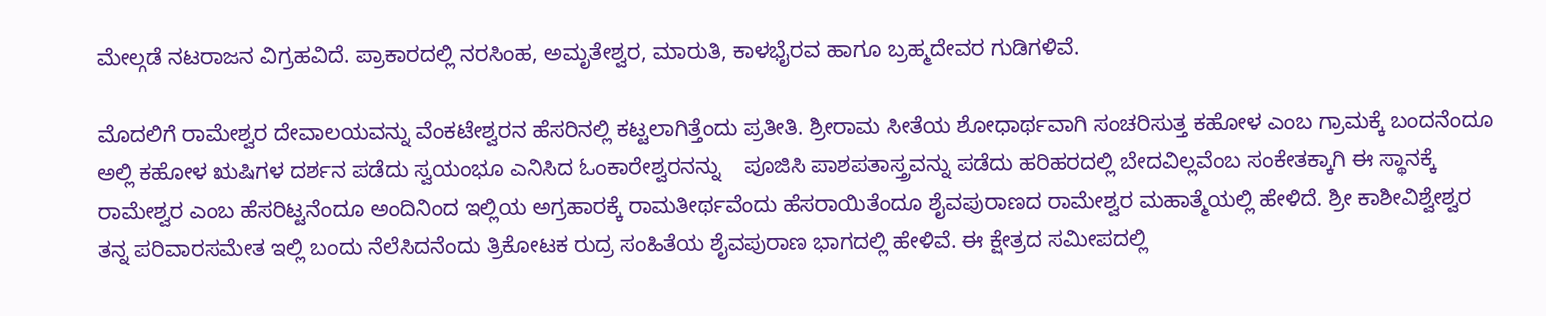ಮೇಲ್ಗಡೆ ನಟರಾಜನ ವಿಗ್ರಹವಿದೆ. ಪ್ರಾಕಾರದಲ್ಲಿ ನರಸಿಂಹ, ಅಮೃತೇಶ್ವರ, ಮಾರುತಿ, ಕಾಳಭೈರವ ಹಾಗೂ ಬ್ರಹ್ಮದೇವರ ಗುಡಿಗಳಿವೆ.

ಮೊದಲಿಗೆ ರಾಮೇಶ್ವರ ದೇವಾಲಯವನ್ನು ವೆಂಕಟೇಶ್ವರನ ಹೆಸರಿನಲ್ಲಿ ಕಟ್ಟಲಾಗಿತ್ತೆಂದು ಪ್ರತೀತಿ. ಶ್ರೀರಾಮ ಸೀತೆಯ ಶೋಧಾರ್ಥವಾಗಿ ಸಂಚರಿಸುತ್ತ ಕಹೋಳ ಎಂಬ ಗ್ರಾಮಕ್ಕೆ ಬಂದನೆಂದೂ ಅಲ್ಲಿ ಕಹೋಳ ಋಷಿಗಳ ದರ್ಶನ ಪಡೆದು ಸ್ವಯಂಭೂ ಎನಿಸಿದ ಓಂಕಾರೇಶ್ವರನನ್ನು    ಪೂಜಿಸಿ ಪಾಶಪತಾಸ್ತ್ರವನ್ನು ಪಡೆದು ಹರಿಹರದಲ್ಲಿ ಬೇದವಿಲ್ಲವೆಂಬ ಸಂಕೇತಕ್ಕಾಗಿ ಈ ಸ್ಥಾನಕ್ಕೆ ರಾಮೇಶ್ವರ ಎಂಬ ಹೆಸರಿಟ್ಟನೆಂದೂ ಅಂದಿನಿಂದ ಇಲ್ಲಿಯ ಅಗ್ರಹಾರಕ್ಕೆ ರಾಮತೀರ್ಥವೆಂದು ಹೆಸರಾಯಿತೆಂದೂ ಶೈವಪುರಾಣದ ರಾಮೇಶ್ವರ ಮಹಾತ್ಮೆಯಲ್ಲಿ ಹೇಳಿದೆ. ಶ್ರೀ ಕಾಶೀವಿಶ್ವೇಶ್ವರ ತನ್ನ ಪರಿವಾರಸಮೇತ ಇಲ್ಲಿ ಬಂದು ನೆಲೆಸಿದನೆಂದು ತ್ರಿಕೋಟಕ ರುದ್ರ ಸಂಹಿತೆಯ ಶೈವಪುರಾಣ ಭಾಗದಲ್ಲಿ ಹೇಳಿವೆ. ಈ ಕ್ಷೇತ್ರದ ಸಮೀಪದಲ್ಲಿ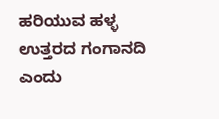ಹರಿಯುವ ಹಳ್ಳ ಉತ್ತರದ ಗಂಗಾನದಿ ಎಂದು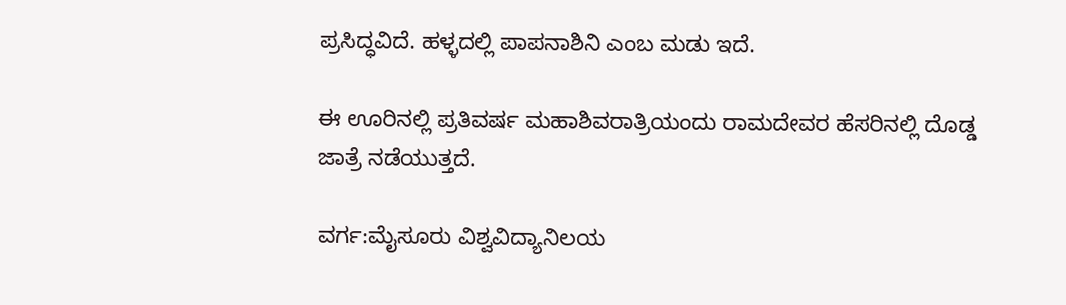ಪ್ರಸಿದ್ಧವಿದೆ. ಹಳ್ಳದಲ್ಲಿ ಪಾಪನಾಶಿನಿ ಎಂಬ ಮಡು ಇದೆ.

ಈ ಊರಿನಲ್ಲಿ ಪ್ರತಿವರ್ಷ ಮಹಾಶಿವರಾತ್ರಿಯಂದು ರಾಮದೇವರ ಹೆಸರಿನಲ್ಲಿ ದೊಡ್ಡ ಜಾತ್ರೆ ನಡೆಯುತ್ತದೆ.

ವರ್ಗ:ಮೈಸೂರು ವಿಶ್ವವಿದ್ಯಾನಿಲಯ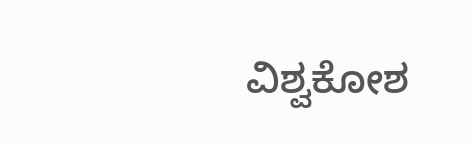ವಿಶ್ವಕೋಶ